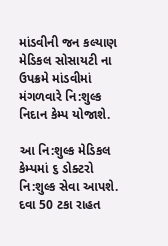માંડવીની જન કલ્યાણ મેડિકલ સોસાયટી ના ઉપક્રમે માંડવીમાં મંગળવારે નિ:શુલ્ક નિદાન કેમ્પ યોજાશે.

આ નિ:શુલ્ક મેડિકલ કેમ્પમાં ૬ ડોક્ટરો નિ:શુલ્ક સેવા આપશે.
દવા 50 ટકા રાહત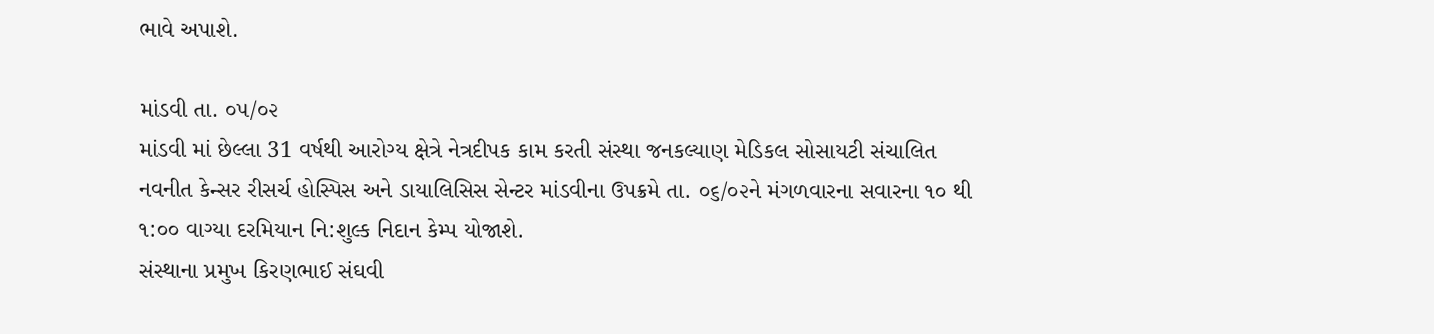ભાવે અપાશે.

માંડવી તા. ૦૫/૦૨
માંડવી માં છેલ્લા 31 વર્ષથી આરોગ્ય ક્ષેત્રે નેત્રદીપક કામ કરતી સંસ્થા જનકલ્યાણ મેડિકલ સોસાયટી સંચાલિત નવનીત કેન્સર રીસર્ચ હોસ્પિસ અને ડાયાલિસિસ સેન્ટર માંડવીના ઉપક્રમે તા. ૦૬/૦૨ને મંગળવારના સવારના ૧૦ થી ૧:૦૦ વાગ્યા દરમિયાન નિ:શુલ્ક નિદાન કેમ્પ યોજાશે.
સંસ્થાના પ્રમુખ કિરણભાઈ સંઘવી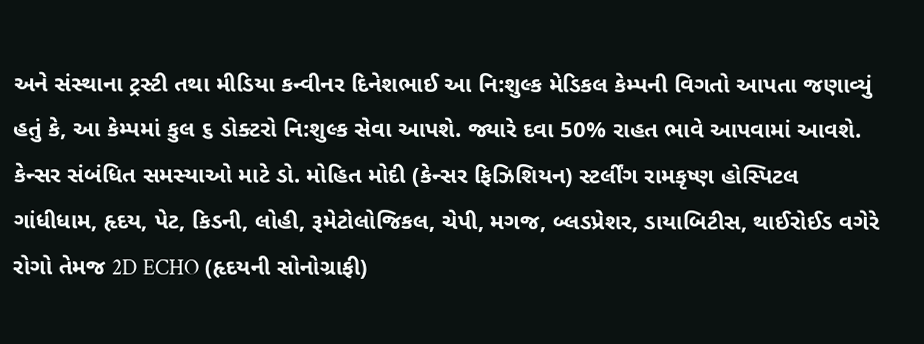અને સંસ્થાના ટ્રસ્ટી તથા મીડિયા કન્વીનર દિનેશભાઈ આ નિ:શુલ્ક મેડિકલ કેમ્પની વિગતો આપતા જણાવ્યું હતું કે, આ કેમ્પમાં કુલ ૬ ડોક્ટરો નિ:શુલ્ક સેવા આપશે. જ્યારે દવા 50% રાહત ભાવે આપવામાં આવશે.
કેન્સર સંબંધિત સમસ્યાઓ માટે ડો. મોહિત મોદી (કેન્સર ફિઝિશિયન) સ્ટર્લીંગ રામકૃષ્ણ હોસ્પિટલ ગાંધીધામ, હૃદય, પેટ, કિડની, લોહી, રૂમેટોલોજિકલ, ચેપી, મગજ, બ્લડપ્રેશર, ડાયાબિટીસ, થાઈરોઈડ વગેરે રોગો તેમજ 2D ECHO (હૃદયની સોનોગ્રાફી)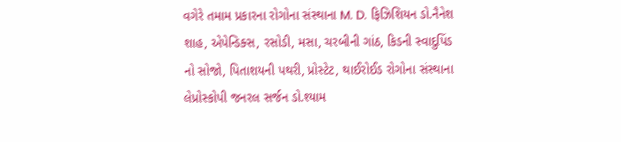વગેરે તમામ પ્રકારના રોગોના સંસ્થાના M. D. ફિઝિશિયન ડો.નૈનેશ શાહ, એપેન્ડિક્સ, રસોડી, મસા, ચરબીની ગાંઠ, કિડની સ્વાદુપિંડ નો સોજો, પિતાશયની પથરી, પ્રોસ્ટેટ, થાઈરોઈડ રોગોના સંસ્થાના લેપ્રોસ્કોપી જનરલ સર્જન ડો.શ્યામ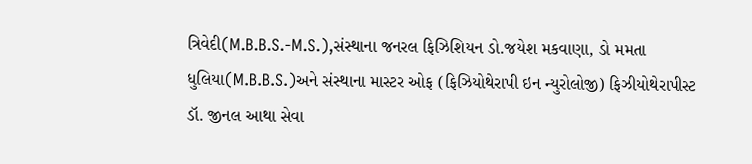ત્રિવેદી(M.B.B.S.-M.S.),સંસ્થાના જનરલ ફિઝિશિયન ડો.જયેશ મકવાણા, ડો મમતા ધુલિયા(M.B.B.S.)અને સંસ્થાના માસ્ટર ઓફ (ફિઝિયોથેરાપી ઇન ન્યુરોલોજી) ફિઝીયોથેરાપીસ્ટ ડૉ. જીનલ આથા સેવા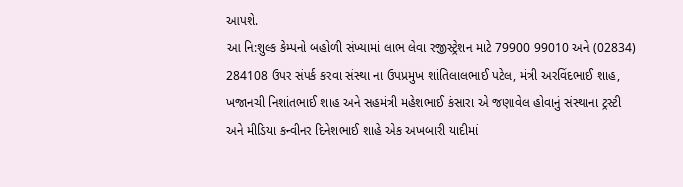આપશે.
આ નિ:શુલ્ક કેમ્પનો બહોળી સંખ્યામાં લાભ લેવા રજીસ્ટ્રેશન માટે 79900 99010 અને (02834) 284108 ઉપર સંપર્ક કરવા સંસ્થા ના ઉપપ્રમુખ શાંતિલાલભાઈ પટેલ, મંત્રી અરવિંદભાઈ શાહ, ખજાનચી નિશાંતભાઈ શાહ અને સહમંત્રી મહેશભાઈ કંસારા એ જણાવેલ હોવાનું સંસ્થાના ટ્રસ્ટી અને મીડિયા કન્વીનર દિનેશભાઈ શાહે એક અખબારી યાદીમાં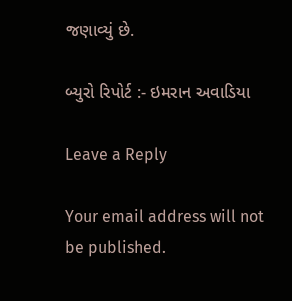જણાવ્યું છે.

બ્યુરો રિપોર્ટ :- ઇમરાન અવાડિયા

Leave a Reply

Your email address will not be published.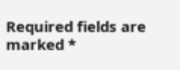Required fields are marked *